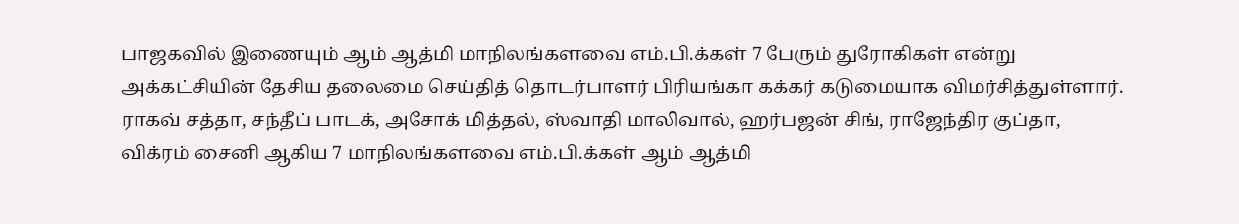பாஜகவில் இணையும் ஆம் ஆத்மி மாநிலங்களவை எம்.பி.க்கள் 7 பேரும் துரோகிகள் என்று அக்கட்சியின் தேசிய தலைமை செய்தித் தொடர்பாளர் பிரியங்கா கக்கர் கடுமையாக விமர்சித்துள்ளார்.
ராகவ் சத்தா, சந்தீப் பாடக், அசோக் மித்தல், ஸ்வாதி மாலிவால், ஹர்பஜன் சிங், ராஜேந்திர குப்தா, விக்ரம் சைனி ஆகிய 7 மாநிலங்களவை எம்.பி.க்கள் ஆம் ஆத்மி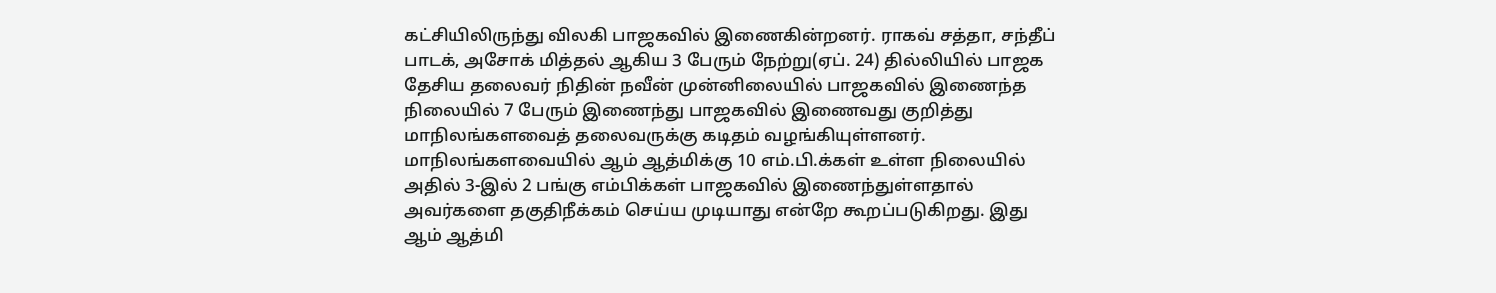கட்சியிலிருந்து விலகி பாஜகவில் இணைகின்றனர். ராகவ் சத்தா, சந்தீப் பாடக், அசோக் மித்தல் ஆகிய 3 பேரும் நேற்று(ஏப். 24) தில்லியில் பாஜக தேசிய தலைவர் நிதின் நவீன் முன்னிலையில் பாஜகவில் இணைந்த நிலையில் 7 பேரும் இணைந்து பாஜகவில் இணைவது குறித்து மாநிலங்களவைத் தலைவருக்கு கடிதம் வழங்கியுள்ளனர்.
மாநிலங்களவையில் ஆம் ஆத்மிக்கு 10 எம்.பி.க்கள் உள்ள நிலையில் அதில் 3-இல் 2 பங்கு எம்பிக்கள் பாஜகவில் இணைந்துள்ளதால் அவர்களை தகுதிநீக்கம் செய்ய முடியாது என்றே கூறப்படுகிறது. இது ஆம் ஆத்மி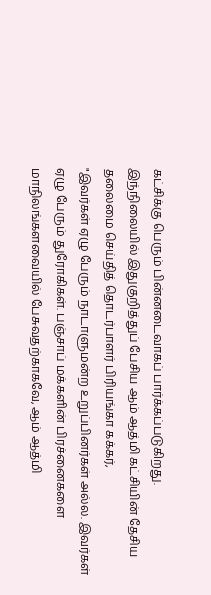கட்சிக்கு பெரும் பின்னடைவாகப் பார்க்கப்படுகிறது.
இந்நிலையில் இதுகுறித்துப் பேசிய ஆம் ஆத்மி கட்சியின் தேசிய தலைமை செய்தித் தொடர்பாளர் பிரியங்கா கக்கர்,
"இவர்கள் ஏழு பேரும் நாடாளுமன்ற உறுப்பினர்கள் அல்ல. இவர்கள் ஏழு பேரும் துரோகிகள். பஞ்சாப் மக்களின் பிரச்னைகளை மாநிலங்களவையில் பேசுவதற்காகவே, ஆம் ஆத்மி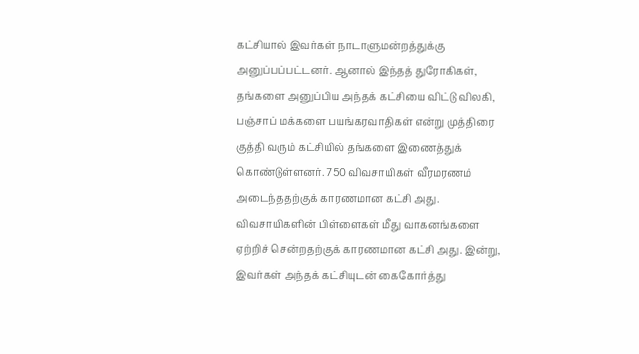கட்சியால் இவர்கள் நாடாளுமன்றத்துக்கு அனுப்பப்பட்டனர். ஆனால் இந்தத் துரோகிகள், தங்களை அனுப்பிய அந்தக் கட்சியை விட்டு விலகி, பஞ்சாப் மக்களை பயங்கரவாதிகள் என்று முத்திரை குத்தி வரும் கட்சியில் தங்களை இணைத்துக் கொண்டுள்ளனர். 750 விவசாயிகள் வீரமரணம் அடைந்ததற்குக் காரணமான கட்சி அது. விவசாயிகளின் பிள்ளைகள் மீது வாகனங்களை ஏற்றிச் சென்றதற்குக் காரணமான கட்சி அது. இன்று, இவர்கள் அந்தக் கட்சியுடன் கைகோர்த்து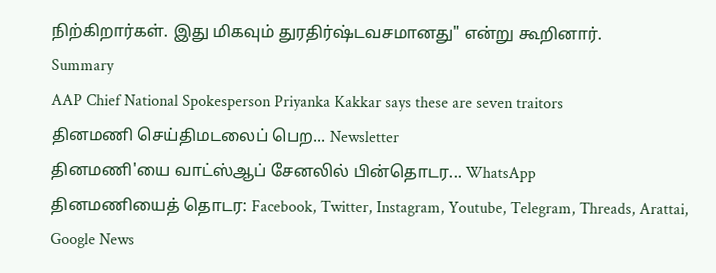நிற்கிறார்கள். இது மிகவும் துரதிர்ஷ்டவசமானது" என்று கூறினார்.
Summary
AAP Chief National Spokesperson Priyanka Kakkar says these are seven traitors
தினமணி செய்திமடலைப் பெற... Newsletter
தினமணி'யை வாட்ஸ்ஆப் சேனலில் பின்தொடர... WhatsApp
தினமணியைத் தொடர: Facebook, Twitter, Instagram, Youtube, Telegram, Threads, Arattai, Google News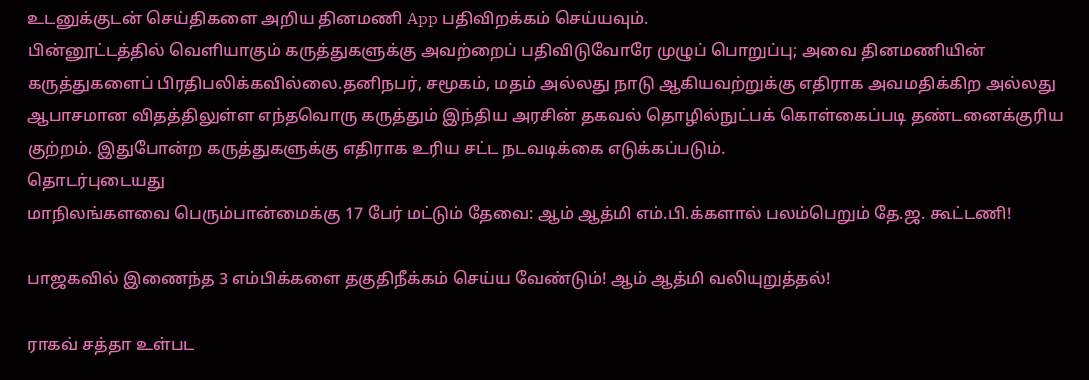உடனுக்குடன் செய்திகளை அறிய தினமணி App பதிவிறக்கம் செய்யவும்.
பின்னூட்டத்தில் வெளியாகும் கருத்துகளுக்கு அவற்றைப் பதிவிடுவோரே முழுப் பொறுப்பு; அவை தினமணியின் கருத்துகளைப் பிரதிபலிக்கவில்லை.தனிநபர், சமூகம், மதம் அல்லது நாடு ஆகியவற்றுக்கு எதிராக அவமதிக்கிற அல்லது ஆபாசமான விதத்திலுள்ள எந்தவொரு கருத்தும் இந்திய அரசின் தகவல் தொழில்நுட்பக் கொள்கைப்படி தண்டனைக்குரிய குற்றம். இதுபோன்ற கருத்துகளுக்கு எதிராக உரிய சட்ட நடவடிக்கை எடுக்கப்படும்.
தொடர்புடையது
மாநிலங்களவை பெரும்பான்மைக்கு 17 பேர் மட்டும் தேவை: ஆம் ஆத்மி எம்.பி.க்களால் பலம்பெறும் தே.ஜ. கூட்டணி!

பாஜகவில் இணைந்த 3 எம்பிக்களை தகுதிநீக்கம் செய்ய வேண்டும்! ஆம் ஆத்மி வலியுறுத்தல்!

ராகவ் சத்தா உள்பட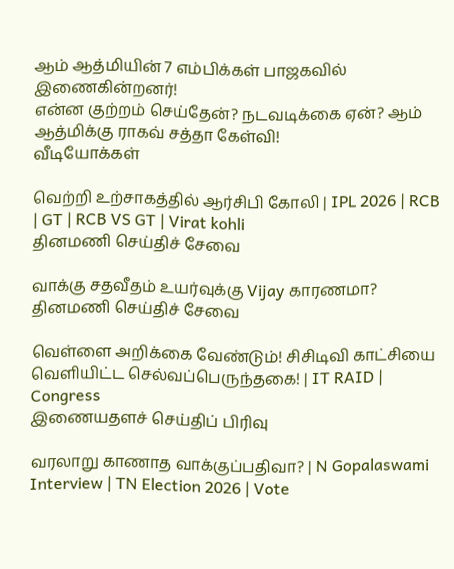ஆம் ஆத்மியின் 7 எம்பிக்கள் பாஜகவில் இணைகின்றனர்!
என்ன குற்றம் செய்தேன்? நடவடிக்கை ஏன்? ஆம் ஆத்மிக்கு ராகவ் சத்தா கேள்வி!
வீடியோக்கள்

வெற்றி உற்சாகத்தில் ஆர்சிபி கோலி | IPL 2026 | RCB | GT | RCB VS GT | Virat kohli
தினமணி செய்திச் சேவை

வாக்கு சதவீதம் உயர்வுக்கு Vijay காரணமா?
தினமணி செய்திச் சேவை

வெள்ளை அறிக்கை வேண்டும்! சிசிடிவி காட்சியை வெளியிட்ட செல்வப்பெருந்தகை! | IT RAID | Congress
இணையதளச் செய்திப் பிரிவு

வரலாறு காணாத வாக்குப்பதிவா? | N Gopalaswami Interview | TN Election 2026 | Vote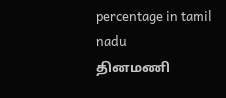percentage in tamil nadu
தினமணி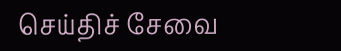செய்திச் சேவை